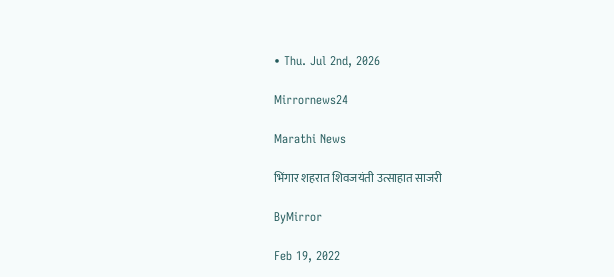• Thu. Jul 2nd, 2026

Mirrornews24

Marathi News

भिंगार शहरात शिवजयंती उत्साहात साजरी

ByMirror

Feb 19, 2022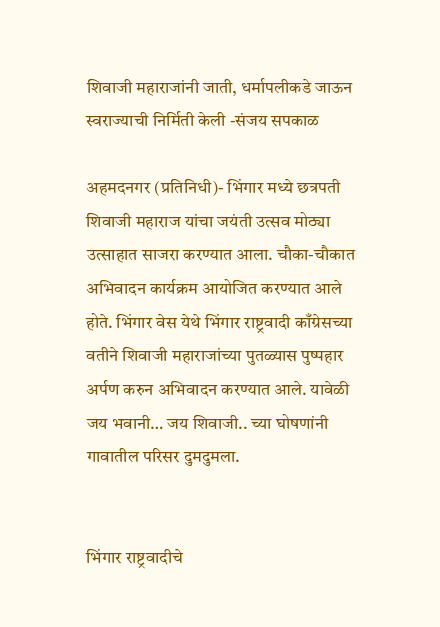शिवाजी महाराजांनी जाती, धर्मापलीकडे जाऊन स्वराज्याची निर्मिती केली -संजय सपकाळ

अहमदनगर (प्रतिनिधी)- भिंगार मध्ये छत्रपती शिवाजी महाराज यांचा जयंती उत्सव मोठ्या उत्साहात साजरा करण्यात आला. चौका-चौकात अभिवादन कार्यक्रम आयोजित करण्यात आले होते. भिंगार वेस येथे भिंगार राष्ट्रवादी काँग्रेसच्या वतीने शिवाजी महाराजांच्या पुतळ्यास पुष्पहार अर्पण करुन अभिवादन करण्यात आले. यावेळी जय भवानी… जय शिवाजी.. च्या घोषणांनी गावातील परिसर दुमदुमला.


भिंगार राष्ट्रवादीचे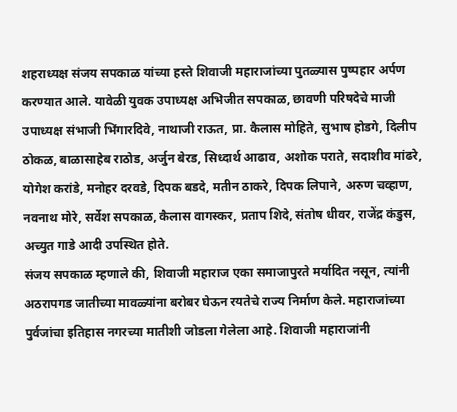शहराध्यक्ष संजय सपकाळ यांच्या हस्ते शिवाजी महाराजांच्या पुतळ्यास पुष्पहार अर्पण करण्यात आले. यावेळी युवक उपाध्यक्ष अभिजीत सपकाळ, छावणी परिषदेचे माजी उपाध्यक्ष संभाजी भिंगारदिवे, नाथाजी राऊत, प्रा. कैलास मोहिते, सुभाष होडगे, दिलीप ठोकळ, बाळासाहेब राठोड, अर्जुन बेरड, सिध्दार्थ आढाव, अशोक पराते, सदाशीव मांढरे, योगेश करांडे, मनोहर दरवडे, दिपक बडदे, मतीन ठाकरे, दिपक लिपाने, अरुण चव्हाण, नवनाथ मोरे, सर्वेश सपकाळ, कैलास वागस्कर, प्रताप शिदे, संतोष धीवर, राजेंद्र कंडुस, अच्युत गाडे आदी उपस्थित होते.
संजय सपकाळ म्हणाले की, शिवाजी महाराज एका समाजापुरते मर्यादित नसून, त्यांनी अठरापगड जातीच्या मावळ्यांना बरोबर घेऊन रयतेचे राज्य निर्माण केले. महाराजांच्या पुर्वजांचा इतिहास नगरच्या मातीशी जोडला गेलेला आहे. शिवाजी महाराजांनी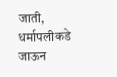जाती, धर्मापलीकडे जाऊन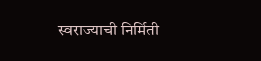स्वराज्याची निर्मिती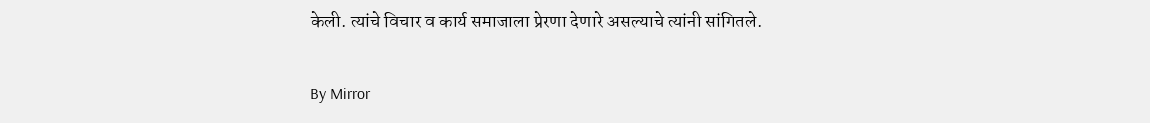केली. त्यांचे विचार व कार्य समाजाला प्रेरणा देणारे असल्याचे त्यांनी सांगितले.

By Mirror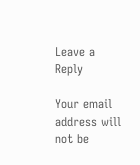Leave a Reply

Your email address will not be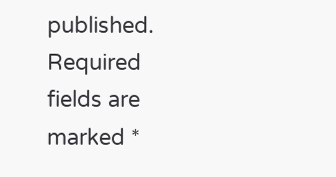published. Required fields are marked *